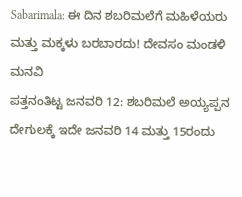Sabarimala: ಈ ದಿನ ಶಬರಿಮಲೆಗೆ ಮಹಿಳೆಯರು ಮತ್ತು ಮಕ್ಕಳು ಬರಬಾರದು! ದೇವಸಂ ಮಂಡಳಿ ಮನವಿ
ಪತ್ತನಂತಿಟ್ಟ ಜನವರಿ 12: ಶಬರಿಮಲೆ ಅಯ್ಯಪ್ಪನ ದೇಗುಲಕ್ಕೆ ಇದೇ ಜನವರಿ 14 ಮತ್ತು 15ರಂದು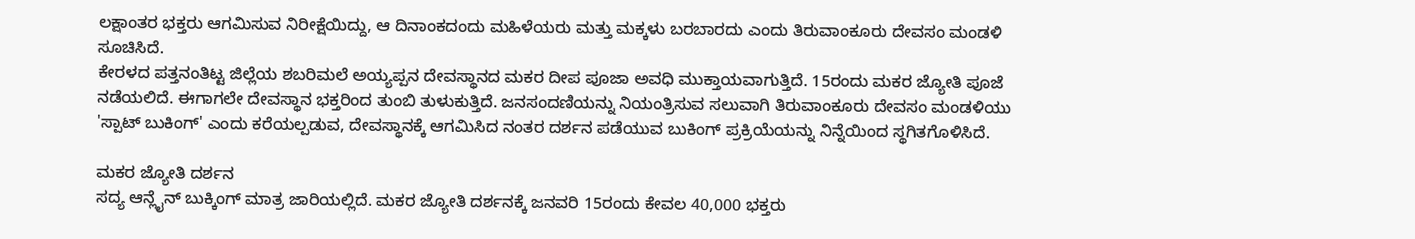ಲಕ್ಷಾಂತರ ಭಕ್ತರು ಆಗಮಿಸುವ ನಿರೀಕ್ಷೆಯಿದ್ದು, ಆ ದಿನಾಂಕದಂದು ಮಹಿಳೆಯರು ಮತ್ತು ಮಕ್ಕಳು ಬರಬಾರದು ಎಂದು ತಿರುವಾಂಕೂರು ದೇವಸಂ ಮಂಡಳಿ ಸೂಚಿಸಿದೆ.
ಕೇರಳದ ಪತ್ತನಂತಿಟ್ಟ ಜಿಲ್ಲೆಯ ಶಬರಿಮಲೆ ಅಯ್ಯಪ್ಪನ ದೇವಸ್ಥಾನದ ಮಕರ ದೀಪ ಪೂಜಾ ಅವಧಿ ಮುಕ್ತಾಯವಾಗುತ್ತಿದೆ. 15ರಂದು ಮಕರ ಜ್ಯೋತಿ ಪೂಜೆ ನಡೆಯಲಿದೆ. ಈಗಾಗಲೇ ದೇವಸ್ಥಾನ ಭಕ್ತರಿಂದ ತುಂಬಿ ತುಳುಕುತ್ತಿದೆ. ಜನಸಂದಣಿಯನ್ನು ನಿಯಂತ್ರಿಸುವ ಸಲುವಾಗಿ ತಿರುವಾಂಕೂರು ದೇವಸಂ ಮಂಡಳಿಯು 'ಸ್ಪಾಟ್ ಬುಕಿಂಗ್' ಎಂದು ಕರೆಯಲ್ಪಡುವ, ದೇವಸ್ಥಾನಕ್ಕೆ ಆಗಮಿಸಿದ ನಂತರ ದರ್ಶನ ಪಡೆಯುವ ಬುಕಿಂಗ್ ಪ್ರಕ್ರಿಯೆಯನ್ನು ನಿನ್ನೆಯಿಂದ ಸ್ಥಗಿತಗೊಳಿಸಿದೆ.

ಮಕರ ಜ್ಯೋತಿ ದರ್ಶನ
ಸದ್ಯ ಆನ್ಲೈನ್ ಬುಕ್ಕಿಂಗ್ ಮಾತ್ರ ಜಾರಿಯಲ್ಲಿದೆ. ಮಕರ ಜ್ಯೋತಿ ದರ್ಶನಕ್ಕೆ ಜನವರಿ 15ರಂದು ಕೇವಲ 40,000 ಭಕ್ತರು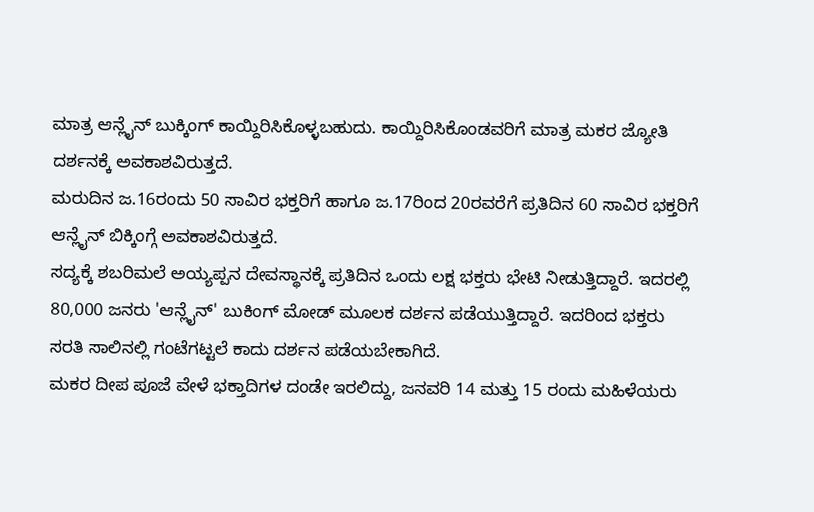ಮಾತ್ರ ಆನ್ಲೈನ್ ಬುಕ್ಕಿಂಗ್ ಕಾಯ್ದಿರಿಸಿಕೊಳ್ಳಬಹುದು. ಕಾಯ್ದಿರಿಸಿಕೊಂಡವರಿಗೆ ಮಾತ್ರ ಮಕರ ಜ್ಯೋತಿ ದರ್ಶನಕ್ಕೆ ಅವಕಾಶವಿರುತ್ತದೆ.
ಮರುದಿನ ಜ.16ರಂದು 50 ಸಾವಿರ ಭಕ್ತರಿಗೆ ಹಾಗೂ ಜ.17ರಿಂದ 20ರವರೆಗೆ ಪ್ರತಿದಿನ 60 ಸಾವಿರ ಭಕ್ತರಿಗೆ ಆನ್ಲೈನ್ ಬಿಕ್ಕಿಂಗ್ಗೆ ಅವಕಾಶವಿರುತ್ತದೆ.
ಸದ್ಯಕ್ಕೆ ಶಬರಿಮಲೆ ಅಯ್ಯಪ್ಪನ ದೇವಸ್ಥಾನಕ್ಕೆ ಪ್ರತಿದಿನ ಒಂದು ಲಕ್ಷ ಭಕ್ತರು ಭೇಟಿ ನೀಡುತ್ತಿದ್ದಾರೆ. ಇದರಲ್ಲಿ 80,000 ಜನರು 'ಆನ್ಲೈನ್' ಬುಕಿಂಗ್ ಮೋಡ್ ಮೂಲಕ ದರ್ಶನ ಪಡೆಯುತ್ತಿದ್ದಾರೆ. ಇದರಿಂದ ಭಕ್ತರು ಸರತಿ ಸಾಲಿನಲ್ಲಿ ಗಂಟೆಗಟ್ಟಲೆ ಕಾದು ದರ್ಶನ ಪಡೆಯಬೇಕಾಗಿದೆ.
ಮಕರ ದೀಪ ಪೂಜೆ ವೇಳೆ ಭಕ್ತಾದಿಗಳ ದಂಡೇ ಇರಲಿದ್ದು, ಜನವರಿ 14 ಮತ್ತು 15 ರಂದು ಮಹಿಳೆಯರು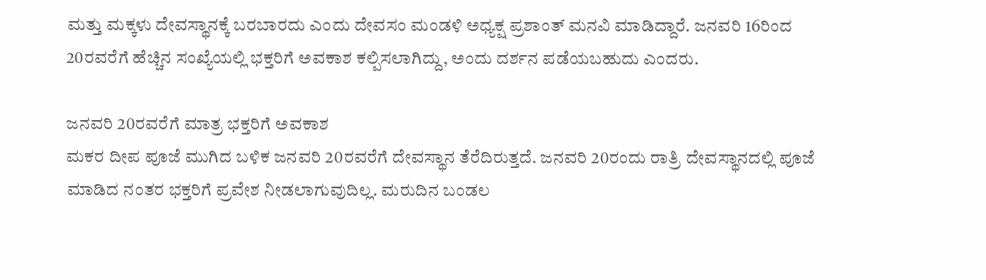ಮತ್ತು ಮಕ್ಕಳು ದೇವಸ್ಥಾನಕ್ಕೆ ಬರಬಾರದು ಎಂದು ದೇವಸಂ ಮಂಡಳಿ ಅಧ್ಯಕ್ಷ ಪ್ರಶಾಂತ್ ಮನವಿ ಮಾಡಿದ್ದಾರೆ. ಜನವರಿ 16ರಿಂದ 20ರವರೆಗೆ ಹೆಚ್ಚಿನ ಸಂಖ್ಯೆಯಲ್ಲಿ ಭಕ್ತರಿಗೆ ಅವಕಾಶ ಕಲ್ಪಿಸಲಾಗಿದ್ದು, ಅಂದು ದರ್ಶನ ಪಡೆಯಬಹುದು ಎಂದರು.

ಜನವರಿ 20ರವರೆಗೆ ಮಾತ್ರ ಭಕ್ತರಿಗೆ ಅವಕಾಶ
ಮಕರ ದೀಪ ಪೂಜೆ ಮುಗಿದ ಬಳಿಕ ಜನವರಿ 20ರವರೆಗೆ ದೇವಸ್ಥಾನ ತೆರೆದಿರುತ್ತದೆ. ಜನವರಿ 20ರಂದು ರಾತ್ರಿ ದೇವಸ್ಥಾನದಲ್ಲಿ ಪೂಜೆ ಮಾಡಿದ ನಂತರ ಭಕ್ತರಿಗೆ ಪ್ರವೇಶ ನೀಡಲಾಗುವುದಿಲ್ಲ. ಮರುದಿನ ಬಂಡಲ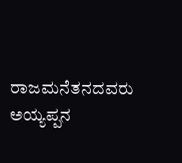ರಾಜಮನೆತನದವರು ಅಯ್ಯಪ್ಪನ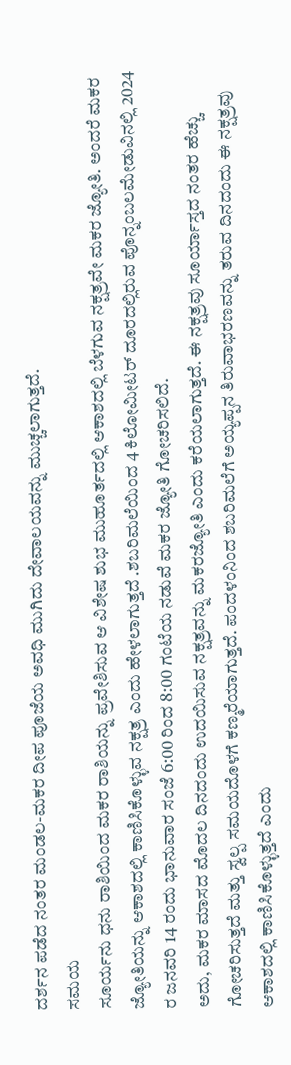ದರ್ಶನ ಪಡೆದ ನಂತರ ಮಂಡಲ-ಮಕರ ದೀಪ ಪೂಜೆಯ ಅವಧಿ ಮುಗಿದು ದೇವಾಲಯವನ್ನು ಮುಚ್ಚಲಾಗುತ್ತದೆ.
ಸಮಯ
ಸೂರ್ಯನು ಧನು ರಾಶಿಯಿಂದ ಮಕರ ರಾಶಿಯನ್ನು ಪ್ರವೇಶಿಸುವ ಆ ವಿಶೇಷ ಶುಭ ಮುಹೂರ್ತದಲ್ಲಿ ಆಕಾಶದಲ್ಲಿ ಬೆಳಗುವ ನಕ್ಷತ್ರವೇ ಮಕರ ಜ್ಯೋತಿ. ಅಂದರೆ ಮಕರ ಜ್ಯೋತಿಯನ್ನು ಆಕಾಶದಲ್ಲಿ ಕಾಣಿಸಿಕೊಳ್ಳುವ ನಕ್ಷತ್ರ ಎಂದು ಹೇಳಲಾಗುತ್ತದೆ .ಶಬರಿಮಲೆಯಿಂದ 4 ಕಿಲೋಮೀಟರ್ ದೂರದಲ್ಲಿರುವ ಪೊನ್ನಂಬಲಮೇಡುವಿನಲ್ಲಿ 2024 ರ ಜನವರಿ 14 ರಂದು ಭಾನುವಾರ ಸಂಜೆ 6:00 ರಿಂದ 8:00 ಗಂಟೆಯ ನಡುವೆ ಮಕರ ಜ್ಯೋತಿ ಗೋಚರಿಸಲಿದೆ.
ಅದು, ಮಕರ ಮಾಸದ ಮೊದಲ ದಿನದಂದು ಉದಯಿಸುವ ನಕ್ಷತ್ರವನ್ನು ಮಕರಜ್ಯೋತಿ ಎಂದು ಕರೆಯಲಾಗುತ್ತದೆ. ಈ ನಕ್ಷತ್ರವು ಸೂರ್ಯಾಸ್ತದ ನಂತರ ಹೆಚ್ಚು ಗೋಚರಿಸುತ್ತದೆ ಮತ್ತು ಸ್ವಲ್ಪ ಸಮಯದೊಳಗೆ ಕಣ್ಮರೆಯಾಗುತ್ತದೆ. ಪಂದಳಂನಿಂದ ಶಬರಿಮಲೆಗೆ ಅಯ್ಯಪ್ಪನ ತಿರುವಾಭರಣವನ್ನು ತರುವ ದಿನದಂದು ಈ ನಕ್ಷತ್ರವು ಆಕಾಶದಲ್ಲಿ ಕಾಣಿಸಿಕೊಳ್ಳುತ್ತದೆ ಎಂದು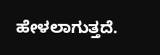ಹೇಳಲಾಗುತ್ತದೆ.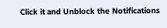Click it and Unblock the Notifications